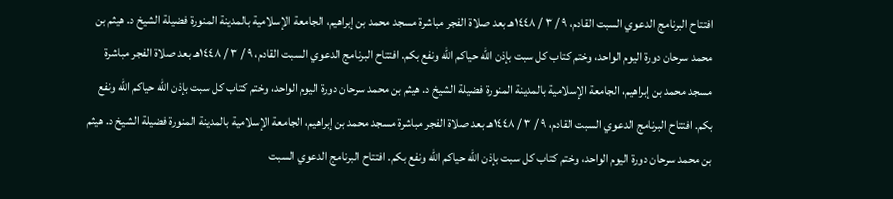افتتاح البرنامج الدعوي السبت القادم، ٩ / ٣ / ١٤٤٨هـ بعد صلاة الفجر مباشرة مسجد محمد بن إبراهيم، الجامعة الإسلامية بالمدينة المنورة فضيلة الشيخ د. هيثم بن محمد سرحان دورة اليوم الواحد، وختم كتاب كل سبت بإذن الله حياكم الله ونفع بكم. افتتاح البرنامج الدعوي السبت القادم، ٩ / ٣ / ١٤٤٨هـ بعد صلاة الفجر مباشرة مسجد محمد بن إبراهيم، الجامعة الإسلامية بالمدينة المنورة فضيلة الشيخ د. هيثم بن محمد سرحان دورة اليوم الواحد، وختم كتاب كل سبت بإذن الله حياكم الله ونفع بكم. افتتاح البرنامج الدعوي السبت القادم، ٩ / ٣ / ١٤٤٨هـ بعد صلاة الفجر مباشرة مسجد محمد بن إبراهيم، الجامعة الإسلامية بالمدينة المنورة فضيلة الشيخ د. هيثم بن محمد سرحان دورة اليوم الواحد، وختم كتاب كل سبت بإذن الله حياكم الله ونفع بكم. افتتاح البرنامج الدعوي السبت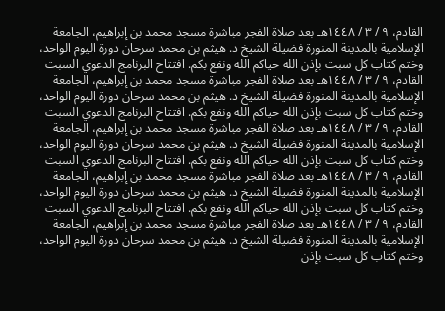القادم، ٩ / ٣ / ١٤٤٨هـ بعد صلاة الفجر مباشرة مسجد محمد بن إبراهيم، الجامعة الإسلامية بالمدينة المنورة فضيلة الشيخ د. هيثم بن محمد سرحان دورة اليوم الواحد، وختم كتاب كل سبت بإذن الله حياكم الله ونفع بكم. افتتاح البرنامج الدعوي السبت القادم، ٩ / ٣ / ١٤٤٨هـ بعد صلاة الفجر مباشرة مسجد محمد بن إبراهيم، الجامعة الإسلامية بالمدينة المنورة فضيلة الشيخ د. هيثم بن محمد سرحان دورة اليوم الواحد، وختم كتاب كل سبت بإذن الله حياكم الله ونفع بكم. افتتاح البرنامج الدعوي السبت القادم، ٩ / ٣ / ١٤٤٨هـ بعد صلاة الفجر مباشرة مسجد محمد بن إبراهيم، الجامعة الإسلامية بالمدينة المنورة فضيلة الشيخ د. هيثم بن محمد سرحان دورة اليوم الواحد، وختم كتاب كل سبت بإذن الله حياكم الله ونفع بكم. افتتاح البرنامج الدعوي السبت القادم، ٩ / ٣ / ١٤٤٨هـ بعد صلاة الفجر مباشرة مسجد محمد بن إبراهيم، الجامعة الإسلامية بالمدينة المنورة فضيلة الشيخ د. هيثم بن محمد سرحان دورة اليوم الواحد، وختم كتاب كل سبت بإذن الله حياكم الله ونفع بكم. افتتاح البرنامج الدعوي السبت القادم، ٩ / ٣ / ١٤٤٨هـ بعد صلاة الفجر مباشرة مسجد محمد بن إبراهيم، الجامعة الإسلامية بالمدينة المنورة فضيلة الشيخ د. هيثم بن محمد سرحان دورة اليوم الواحد، وختم كتاب كل سبت بإذن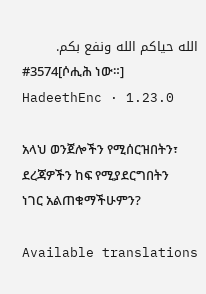الله حياكم الله ونفع بكم.
#3574[ሶሒሕ ነው።]
HadeethEnc · 1.23.0

አላህ ወንጀሎችን የሚሰርዝበትን፣ ደረጃዎችን ከፍ የሚያደርግበትን ነገር አልጠቁማችሁምን?

Available translations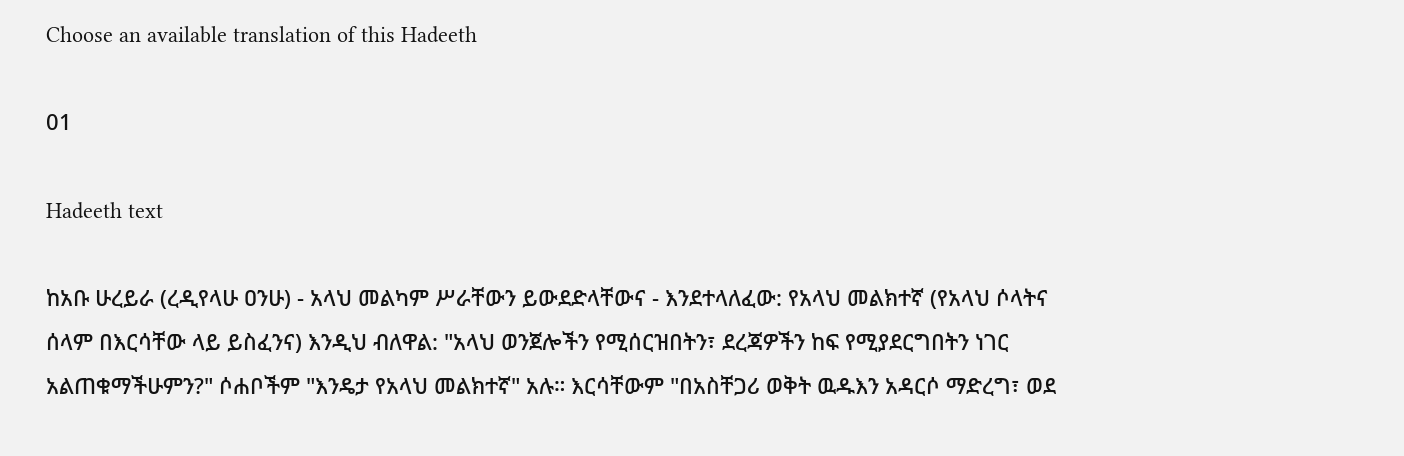Choose an available translation of this Hadeeth

01

Hadeeth text

ከአቡ ሁረይራ (ረዲየላሁ ዐንሁ) - አላህ መልካም ሥራቸውን ይውደድላቸውና - እንደተላለፈው: የአላህ መልክተኛ (የአላህ ሶላትና ሰላም በእርሳቸው ላይ ይስፈንና) እንዲህ ብለዋል: "አላህ ወንጀሎችን የሚሰርዝበትን፣ ደረጃዎችን ከፍ የሚያደርግበትን ነገር አልጠቁማችሁምን?" ሶሐቦችም "እንዴታ የአላህ መልክተኛ" አሉ። እርሳቸውም "በአስቸጋሪ ወቅት ዉዱእን አዳርሶ ማድረግ፣ ወደ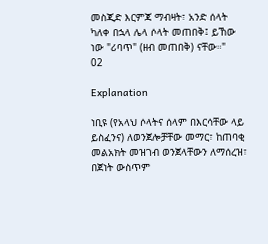መስጂድ እርምጃ ማብዛት፣ አንድ ሰላት ካለቀ በኋላ ሌላ ሶላት መጠበቅ፤ ይኸው ነው "ሪባጥ" (ዘብ መጠበቅ) ናቸው።"
02

Explanation

ነቢዩ (የአላህ ሶላትና ሰላም በእርሳቸው ላይ ይስፈንና) ለወንጀሎቻቸው መማር፣ ከጠባቂ መልአክት መዝገብ ወንጀላቸውን ለማሰረዝ፣ በጀነት ውስጥም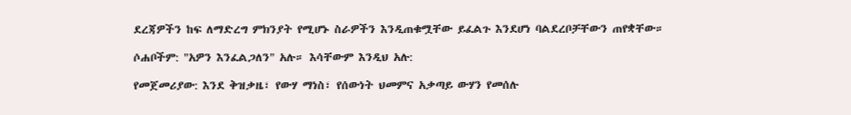ደረጃዎችን ከፍ ለማድረግ ምክንያት የሚሆኑ ስራዎችን እንዲጠቁሟቸው ይፈልጉ እንደሆነ ባልደረቦቻቸውን ጠየቋቸው።

ሶሐቦችም: "አዎን እንፈልጋለን" አሉ። እሳቸውም እንዲህ አሉ:

የመጀመሪያው: እንደ ቅዝቃዜ፣ የውሃ ማነስ፣ የሰውነት ህመምና አቃጣይ ውሃን የመሰሉ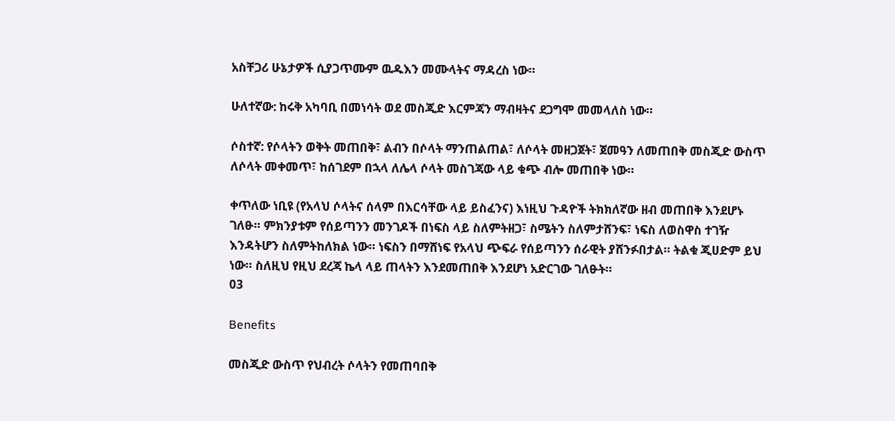አስቸጋሪ ሁኔታዎች ሲያጋጥሙም ዉዱእን መሙላትና ማዳረስ ነው።

ሁለተኛው: ከሩቅ አካባቢ በመነሳት ወደ መስጂድ እርምጃን ማብዛትና ደጋግሞ መመላለስ ነው።

ሶስተኛ: የሶላትን ወቅት መጠበቅ፣ ልብን በሶላት ማንጠልጠል፣ ለሶላት መዘጋጀት፣ ጀመዓን ለመጠበቅ መስጂድ ውስጥ ለሶላት መቀመጥ፣ ከሰገደም በኋላ ለሌላ ሶላት መስገጃው ላይ ቁጭ ብሎ መጠበቅ ነው።

ቀጥለው ነቢዩ (የአላህ ሶላትና ሰላም በእርሳቸው ላይ ይስፈንና) እነዚህ ጉዳዮች ትክክለኛው ዘብ መጠበቅ እንደሆኑ ገለፁ። ምክንያቱም የሰይጣንን መንገዶች በነፍስ ላይ ስለምትዘጋ፣ ስሜትን ስለምታሸንፍ፣ ነፍስ ለወስዋስ ተገዥ እንዳትሆን ስለምትከለክል ነው። ነፍስን በማሸነፍ የአላህ ጭፍራ የሰይጣንን ሰራዊት ያሸንፉበታል። ትልቁ ጂሀድም ይህ ነው። ስለዚህ የዚህ ደረጃ ኬላ ላይ ጠላትን እንደመጠበቅ እንደሆነ አድርገው ገለፁት።
03

Benefits

መስጂድ ውስጥ የህብረት ሶላትን የመጠባበቅ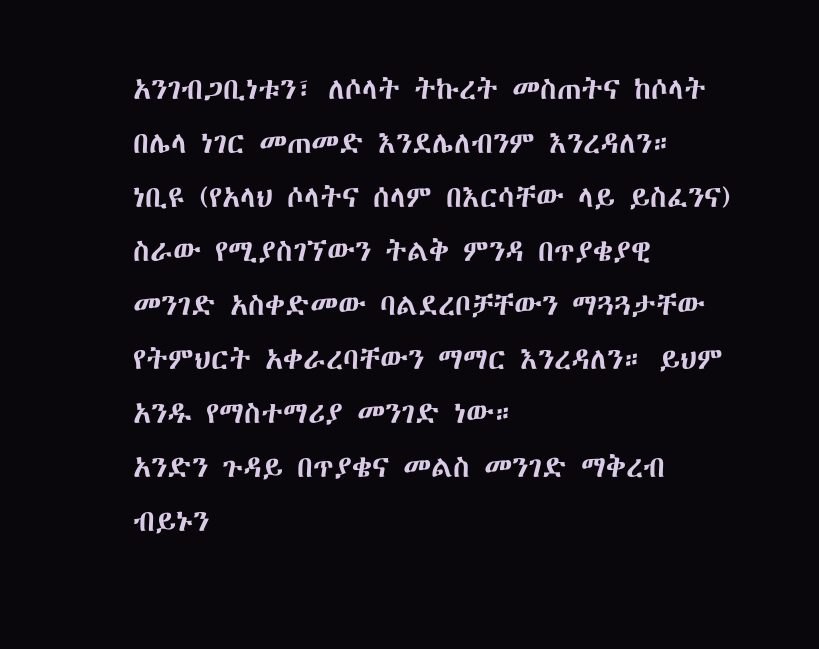አንገብጋቢነቱን፣ ለሶላት ትኩረት መስጠትና ከሶላት በሌላ ነገር መጠመድ እንደሌለብንም እንረዳለን።
ነቢዩ (የአላህ ሶላትና ሰላም በእርሳቸው ላይ ይስፈንና) ስራው የሚያስገኘውን ትልቅ ምንዳ በጥያቄያዊ መንገድ አስቀድመው ባልደረቦቻቸውን ማጓጓታቸው የትምህርት አቀራረባቸውን ማማር እንረዳለን። ይህም አንዱ የማስተማሪያ መንገድ ነው።
አንድን ጉዳይ በጥያቄና መልስ መንገድ ማቅረብ ብይኑን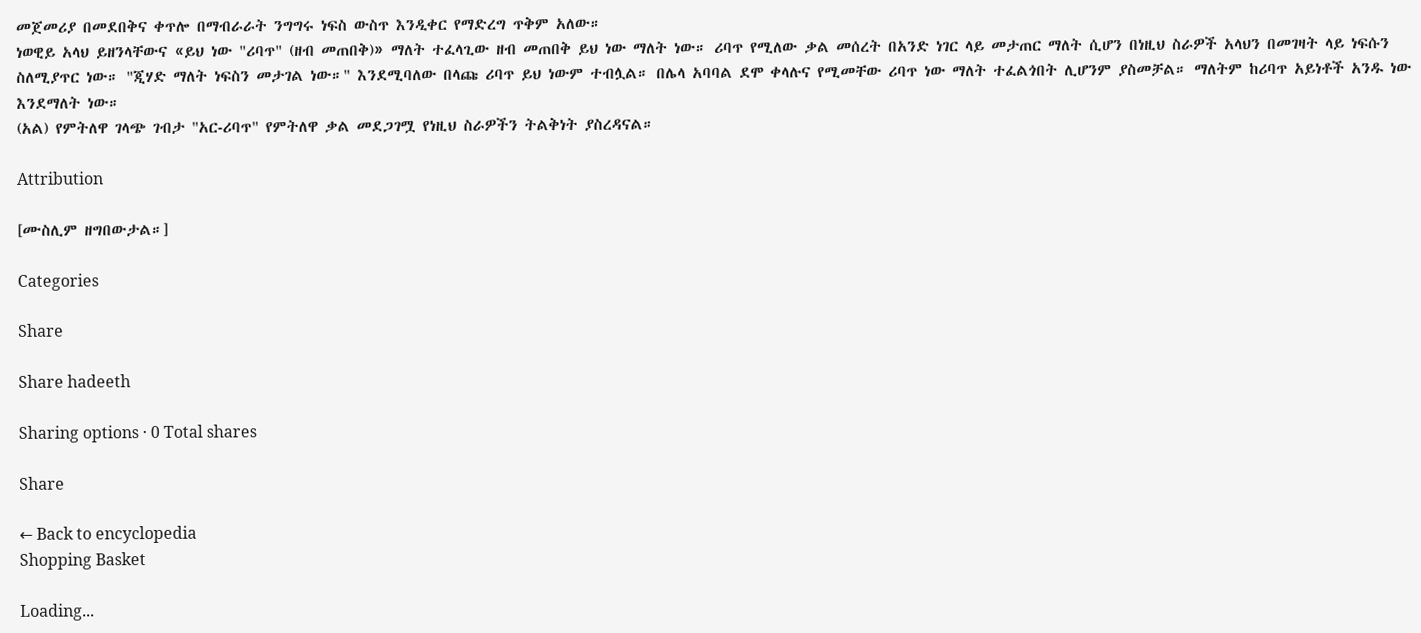መጀመሪያ በመደበቅና ቀጥሎ በማብራራት ንግግሩ ነፍስ ውስጥ እንዲቀር የማድረግ ጥቅም አለው።
ነወዊይ አላህ ይዘንላቸውና «ይህ ነው "ሪባጥ" (ዘብ መጠበቅ)» ማለት ተፈላጊው ዘብ መጠበቅ ይህ ነው ማለት ነው። ሪባጥ የሚለው ቃል መሰረት በአንድ ነገር ላይ መታጠር ማለት ሲሆን በነዚህ ስራዎች አላህን በመገዛት ላይ ነፍሱን ስለሚያጥር ነው። "ጂሃድ ማለት ነፍስን መታገል ነው።" እንደሚባለው በላጩ ሪባጥ ይህ ነውም ተብሏል። በሌላ አባባል ደሞ ቀላሉና የሚመቸው ሪባጥ ነው ማለት ተፈልጎበት ሊሆንም ያስመቻል። ማለትም ከሪባጥ አይነቶች አንዱ ነው እንደማለት ነው።
(አል) የምትለዋ ገላጭ ገብታ "አር‐ሪባጥ" የምትለዋ ቃል መደጋገሟ የነዚህ ስራዎችን ትልቅነት ያስረዳናል።

Attribution

[ሙስሊም ዘግበውታል።]

Categories

Share

Share hadeeth

Sharing options · 0 Total shares

Share

← Back to encyclopedia
Shopping Basket

Loading...